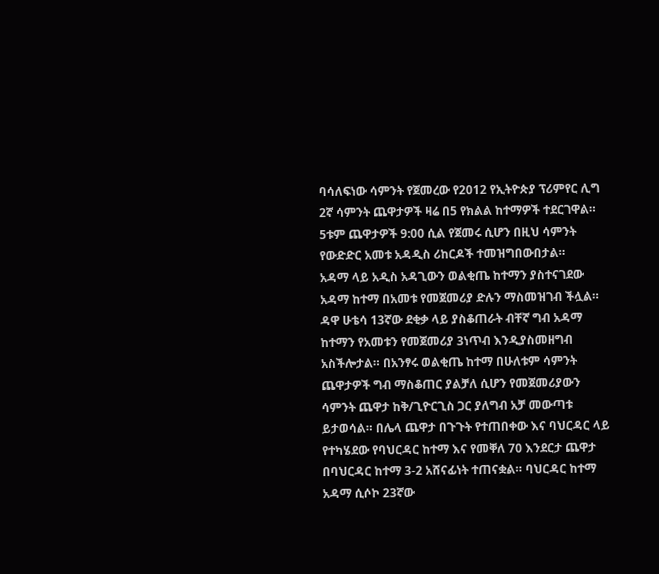ባሳለፍነው ሳምንት የጀመረው የ2012 የኢትዮጵያ ፕሪምየር ሊግ 2ኛ ሳምንት ጨዋታዎች ዛሬ በ5 የክልል ከተማዎች ተደርገዋል። 5ቱም ጨዋታዎች 9:00 ሲል የጀመሩ ሲሆን በዚህ ሳምንት የውድድር አመቱ አዳዲስ ሪከርዶች ተመዝግበውበታል።
አዳማ ላይ አዲስ አዳጊውን ወልቂጤ ከተማን ያስተናገደው አዳማ ከተማ በአመቱ የመጀመሪያ ድሉን ማስመዝገብ ችሏል። ዳዋ ሁቴሳ 13ኛው ደቂቃ ላይ ያስቆጠራት ብቸኛ ግብ አዳማ ከተማን የአመቱን የመጀመሪያ 3ነጥብ እንዲያስመዘግብ አስችሎታል። በአንፃሩ ወልቂጤ ከተማ በሁለቱም ሳምንት ጨዋታዎች ግብ ማስቆጠር ያልቻለ ሲሆን የመጀመሪያውን ሳምንት ጨዋታ ከቅ/ጊዮርጊስ ጋር ያለግብ አቻ መውጣቱ ይታወሳል። በሌላ ጨዋታ በጉጉት የተጠበቀው እና ባህርዳር ላይ የተካሄደው የባህርዳር ከተማ እና የመቐለ 70 እንደርታ ጨዋታ በባህርዳር ከተማ 3-2 አሸናፊነት ተጠናቋል። ባህርዳር ከተማ አዳማ ሲሶኮ 23ኛው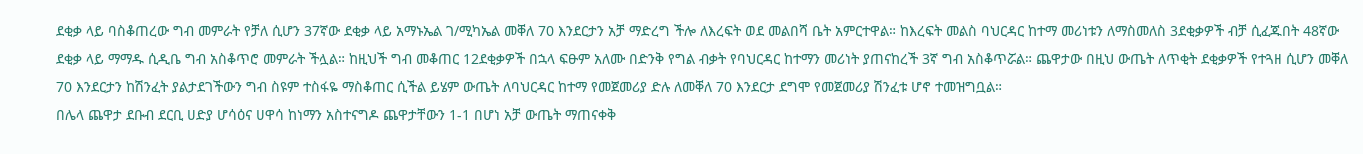ደቂቃ ላይ ባስቆጠረው ግብ መምራት የቻለ ሲሆን 37ኛው ደቂቃ ላይ አማኑኤል ገ/ሚካኤል መቐለ 70 እንደርታን አቻ ማድረግ ችሎ ለእረፍት ወደ መልበሻ ቤት አምርተዋል። ከእረፍት መልስ ባህርዳር ከተማ መሪነቱን ለማስመለስ 3ደቂቃዎች ብቻ ሲፈጁበት 48ኛው ደቂቃ ላይ ማማዱ ሲዲቤ ግብ አስቆጥሮ መምራት ችሏል። ከዚህች ግብ መቆጠር 12ደቂቃዎች በኋላ ፍፁም አለሙ በድንቅ የግል ብቃት የባህርዳር ከተማን መሪነት ያጠናከረች 3ኛ ግብ አስቆጥሯል። ጨዋታው በዚህ ውጤት ለጥቂት ደቂቃዎች የተጓዘ ሲሆን መቐለ 70 እንደርታን ከሽንፈት ያልታደገችውን ግብ ስዩም ተስፋዬ ማስቆጠር ሲችል ይሄም ውጤት ለባህርዳር ከተማ የመጀመሪያ ድሉ ለመቐለ 70 እንደርታ ደግሞ የመጀመሪያ ሽንፈቱ ሆኖ ተመዝግቧል።
በሌላ ጨዋታ ደቡብ ደርቢ ሀድያ ሆሳዕና ሀዋሳ ከነማን አስተናግዶ ጨዋታቸውን 1-1 በሆነ አቻ ውጤት ማጠናቀቅ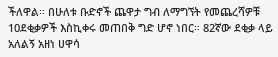ችለዋል። በሁለቱ ቡድኖች ጨዋታ ግብ ለማግኘት የመጨረሻዎቹ 10ደቂቃዎች እስኪቀሩ መጠበቅ ግድ ሆኖ ነበር። 82ኛው ደቂቃ ላይ አለልኝ አዘነ ሀዋሳ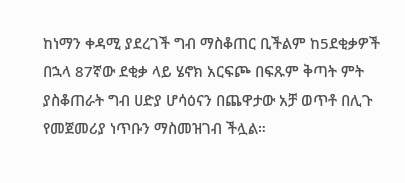ከነማን ቀዳሚ ያደረገች ግብ ማስቆጠር ቢችልም ከ5ደቂቃዎች በኋላ 87ኛው ደቂቃ ላይ ሄኖክ አርፍጮ በፍጹም ቅጣት ምት ያስቆጠራት ግብ ሀድያ ሆሳዕናን በጨዋታው አቻ ወጥቶ በሊጉ የመጀመሪያ ነጥቡን ማስመዝገብ ችሏል።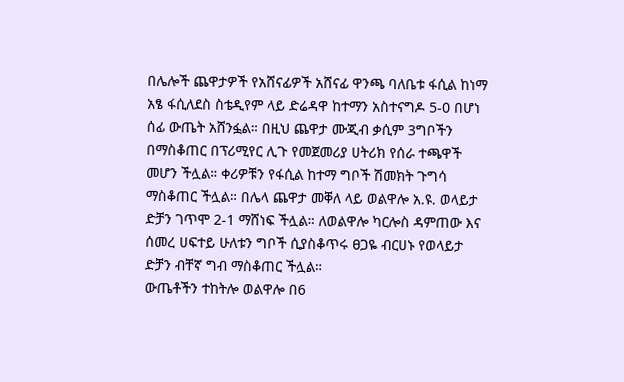በሌሎች ጨዋታዎች የአሸናፊዎች አሸናፊ ዋንጫ ባለቤቱ ፋሲል ከነማ አፄ ፋሲለደስ ስቴዲየም ላይ ድሬዳዋ ከተማን አስተናግዶ 5-0 በሆነ ሰፊ ውጤት አሸንፏል። በዚህ ጨዋታ ሙጂብ ቃሲም 3ግቦችን በማስቆጠር በፕሪሚየር ሊጉ የመጀመሪያ ሀትሪክ የሰራ ተጫዋች መሆን ችሏል። ቀሪዎቹን የፋሲል ከተማ ግቦች ሽመክት ጉግሳ ማስቆጠር ችሏል። በሌላ ጨዋታ መቐለ ላይ ወልዋሎ አ.ዩ. ወላይታ ድቻን ገጥሞ 2-1 ማሸነፍ ችሏል። ለወልዋሎ ካርሎስ ዳምጠው እና ሰመረ ሀፍተይ ሁለቱን ግቦች ሲያስቆጥሩ ፀጋዬ ብርሀኑ የወላይታ ድቻን ብቸኛ ግብ ማስቆጠር ችሏል።
ውጤቶችን ተከትሎ ወልዋሎ በ6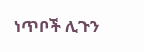ነጥቦች ሊጉን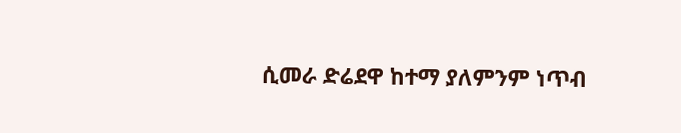ሲመራ ድሬደዋ ከተማ ያለምንም ነጥብ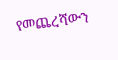የመጨረሻውን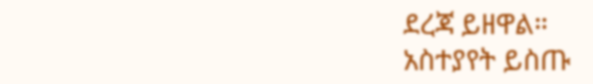ደረጃ ይዘዋል።
አስተያየት ይስጡ